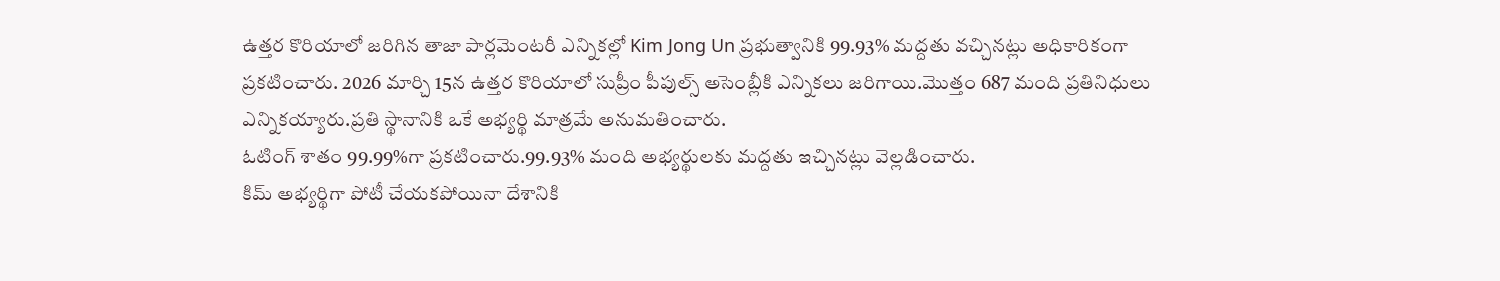ఉత్తర కొరియాలో జరిగిన తాజా పార్లమెంటరీ ఎన్నికల్లో Kim Jong Un ప్రభుత్వానికి 99.93% మద్దతు వచ్చినట్లు అధికారికంగా ప్రకటించారు. 2026 మార్చి 15న ఉత్తర కొరియాలో సుప్రీం పీపుల్స్ అసెంబ్లీకి ఎన్నికలు జరిగాయి.మొత్తం 687 మంది ప్రతినిధులు ఎన్నికయ్యారు.ప్రతి స్థానానికి ఒకే అభ్యర్థి మాత్రమే అనుమతించారు.
ఓటింగ్ శాతం 99.99%గా ప్రకటించారు.99.93% మంది అభ్యర్థులకు మద్దతు ఇచ్చినట్లు వెల్లడించారు.
కిమ్ అభ్యర్థిగా పోటీ చేయకపోయినా దేశానికి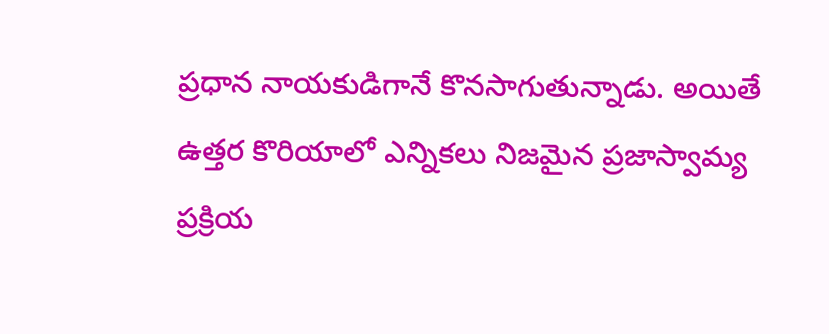ప్రధాన నాయకుడిగానే కొనసాగుతున్నాడు. అయితే ఉత్తర కొరియాలో ఎన్నికలు నిజమైన ప్రజాస్వామ్య ప్రక్రియ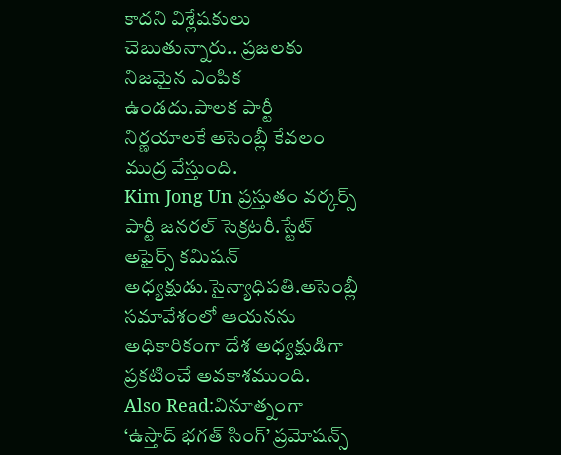కాదని విశ్లేషకులు చెబుతున్నారు.. ప్రజలకు నిజమైన ఎంపిక ఉండదు.పాలక పార్టీ నిర్ణయాలకే అసెంబ్లీ కేవలం ముద్ర వేస్తుంది.
Kim Jong Un ప్రస్తుతం వర్కర్స్ పార్టీ జనరల్ సెక్రటరీ.స్టేట్ అఫైర్స్ కమిషన్ అధ్యక్షుడు.సైన్యాధిపతి.అసెంబ్లీ సమావేశంలో ఆయనను అధికారికంగా దేశ అధ్యక్షుడిగా ప్రకటించే అవకాశముంది.
Also Read:వినూత్నంగా ‘ఉస్తాద్ భగత్ సింగ్’ ప్రమోషన్స్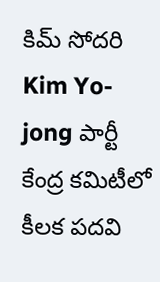కిమ్ సోదరి Kim Yo-jong పార్టీ కేంద్ర కమిటీలో కీలక పదవి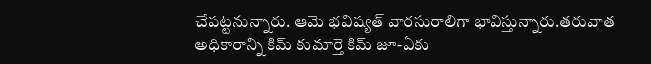చేపట్టనున్నారు. ఆమె భవిష్యత్ వారసురాలిగా భావిస్తున్నారు.తరువాత అధికారాన్ని కిమ్ కుమార్తె కిమ్ జూ-ఏకు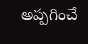అప్పగించే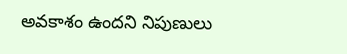అవకాశం ఉందని నిపుణులు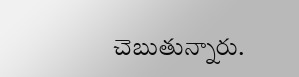చెబుతున్నారు.